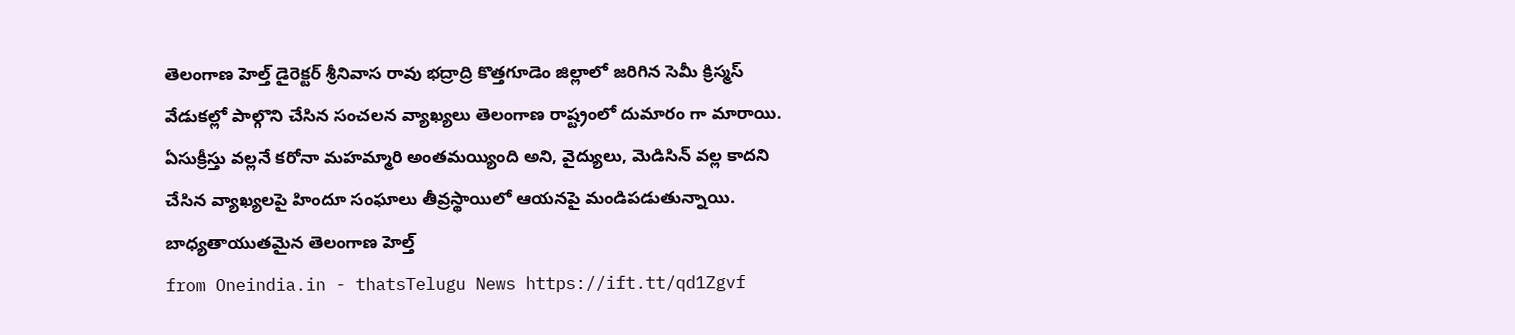తెలంగాణ హెల్త్ డైరెక్టర్ శ్రీనివాస రావు భద్రాద్రి కొత్తగూడెం జిల్లాలో జరిగిన సెమీ క్రిస్మస్ వేడుకల్లో పాల్గొని చేసిన సంచలన వ్యాఖ్యలు తెలంగాణ రాష్ట్రంలో దుమారం గా మారాయి. ఏసుక్రీస్తు వల్లనే కరోనా మహమ్మారి అంతమయ్యింది అని, వైద్యులు, మెడిసిన్ వల్ల కాదని చేసిన వ్యాఖ్యలపై హిందూ సంఘాలు తీవ్రస్థాయిలో ఆయనపై మండిపడుతున్నాయి. బాధ్యతాయుతమైన తెలంగాణ హెల్త్
from Oneindia.in - thatsTelugu News https://ift.tt/qd1Zgvf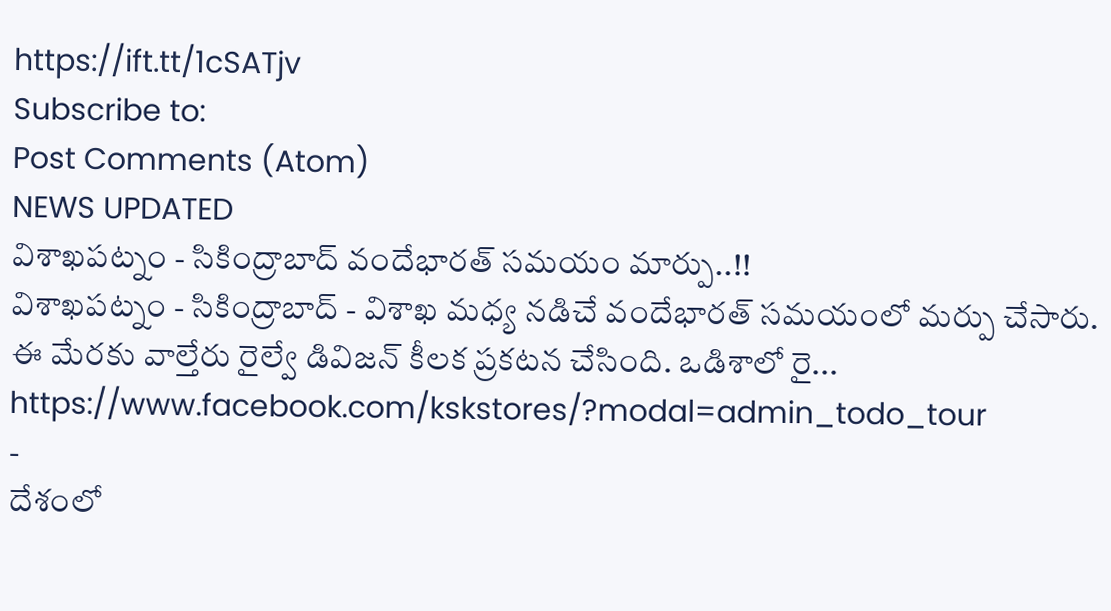https://ift.tt/1cSATjv
Subscribe to:
Post Comments (Atom)
NEWS UPDATED
విశాఖపట్నం - సికింద్రాబాద్ వందేభారత్ సమయం మార్పు..!!
విశాఖపట్నం - సికింద్రాబాద్ - విశాఖ మధ్య నడిచే వందేభారత్ సమయంలో మర్పు చేసారు. ఈ మేరకు వాల్తేరు రైల్వే డివిజన్ కీలక ప్రకటన చేసింది. ఒడిశాలో రై...
https://www.facebook.com/kskstores/?modal=admin_todo_tour
-
దేశంలో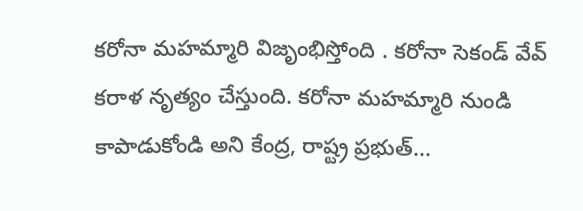కరోనా మహమ్మారి విజృంభిస్తోంది . కరోనా సెకండ్ వేవ్ కరాళ నృత్యం చేస్తుంది. కరోనా మహమ్మారి నుండి కాపాడుకోండి అని కేంద్ర, రాష్ట్ర ప్రభుత్...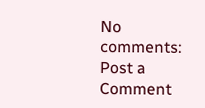No comments:
Post a Comment